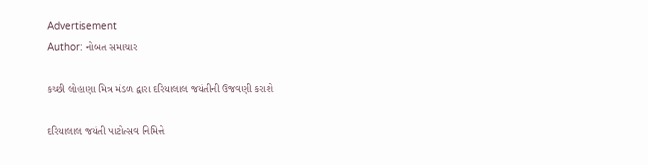Advertisement
Author: નોબત સમાચાર

કચ્છી લોહાણા મિત્ર મંડળ દ્વારા દરિયાલાલ જયંતીની ઉજવણી કરાશે

દરિયાલાલ જયંતી પાટોત્સવ નિમિત્તે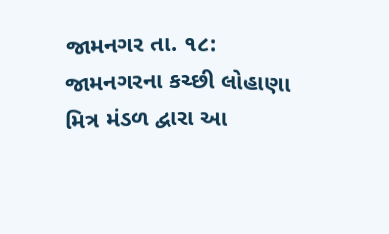જામનગર તા. ૧૮: જામનગરના કચ્છી લોહાણા મિત્ર મંડળ દ્વારા આ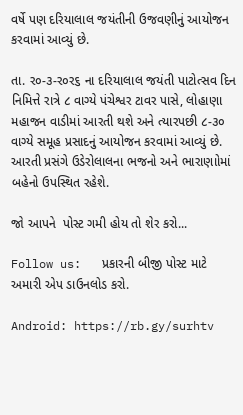વર્ષે પણ દરિયાલાલ જયંતીની ઉજવણીનું આયોજન કરવામાં આવ્યું છે.

તા. ર૦-૩-ર૦ર૬ ના દરિયાલાલ જયંતી પાટોત્સવ દિન નિમિત્તે રાત્રે ૮ વાગ્યે પંચેશ્વર ટાવર પાસે, લોહાણા મહાજન વાડીમાં આરતી થશે અને ત્યારપછી ૮-૩૦ વાગ્યે સમૂહ પ્રસાદનું આયોજન કરવામાં આવ્યું છે. આરતી પ્રસંગે ઉડેરોલાલના ભજનો અને ભારાણાોમાં બહેનો ઉપસ્થિત રહેશે.

જો આપને  પોસ્ટ ગમી હોય તો શેર કરો...

Follow us:   પ્રકારની બીજી પોસ્ટ માટે અમારી એપ ડાઉનલોડ કરો.

Android: https://rb.gy/surhtv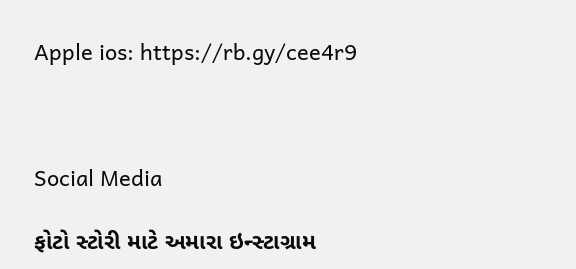Apple ios: https://rb.gy/cee4r9



Social Media

ફોટો સ્ટોરી માટે અમારા ઇન્સ્ટાગ્રામ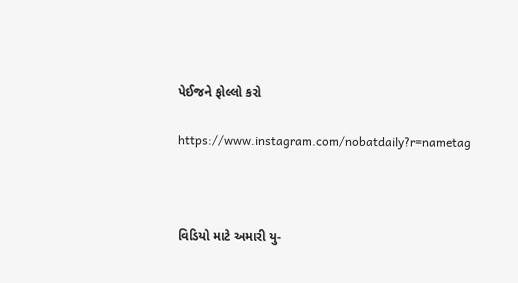પેઈજને ફોલ્લો કરો

https://www.instagram.com/nobatdaily?r=nametag



વિડિયો માટે અમારી યુ-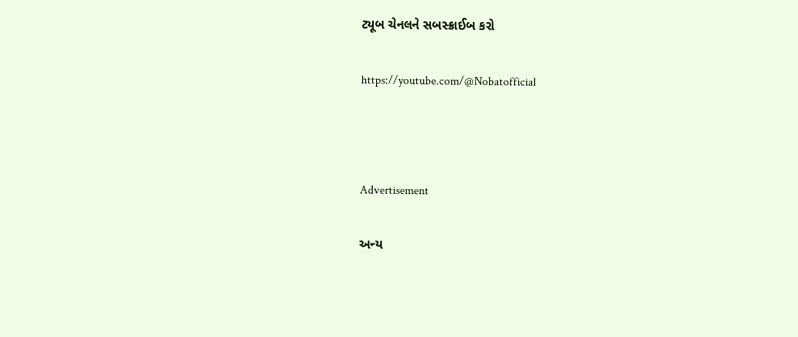ટ્યૂબ ચેનલને સબસ્ક્રાઈબ કરો

https://youtube.com/@Nobatofficial



Advertisement

અન્ય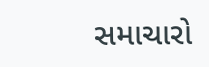સમાચારો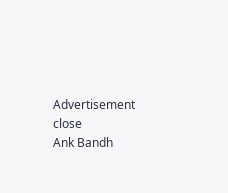Advertisement
close
Ank Bandh